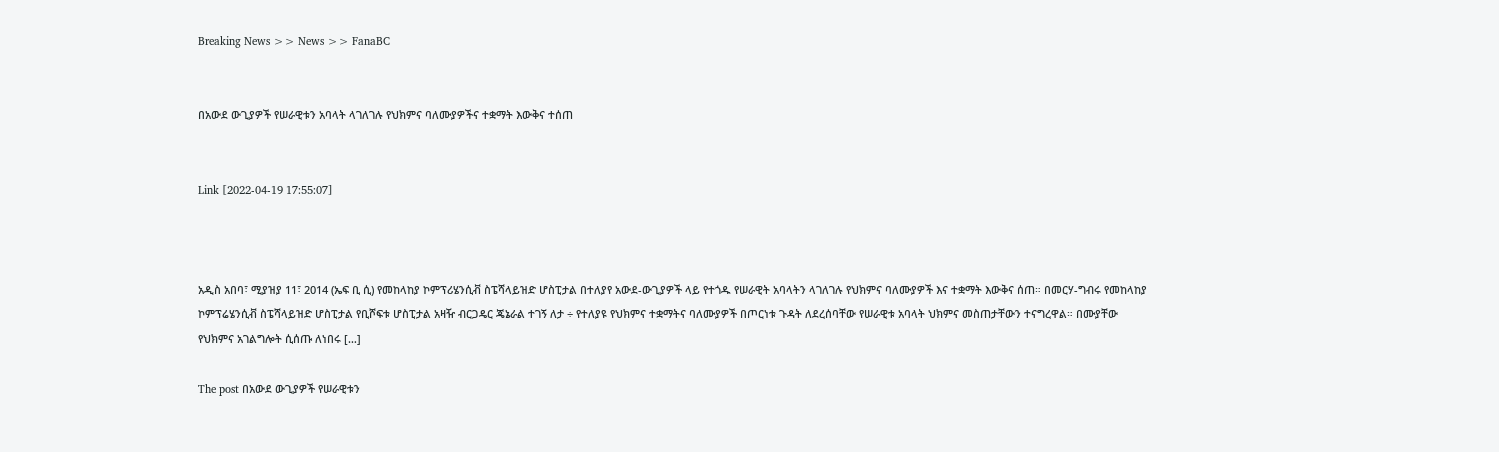Breaking News >> News >> FanaBC


በአውደ ውጊያዎች የሠራዊቱን አባላት ላገለገሉ የህክምና ባለሙያዎችና ተቋማት እውቅና ተሰጠ


Link [2022-04-19 17:55:07]



አዲስ አበባ፣ ሚያዝያ 11፣ 2014 (ኤፍ ቢ ሲ) የመከላከያ ኮምፕሪሄንሲቭ ስፔሻላይዝድ ሆስፒታል በተለያየ አውደ-ውጊያዎች ላይ የተጎዱ የሠራዊት አባላትን ላገለገሉ የህክምና ባለሙያዎች እና ተቋማት እውቅና ሰጠ። በመርሃ-ግብሩ የመከላከያ ኮምፕሬሄንሲቭ ስፔሻላይዝድ ሆስፒታል የቢሾፍቱ ሆስፒታል አዛዥ ብርጋዴር ጄኔራል ተገኝ ለታ ÷ የተለያዩ የህክምና ተቋማትና ባለሙያዎች በጦርነቱ ጉዳት ለደረሰባቸው የሠራዊቱ አባላት ህክምና መስጠታቸውን ተናግረዋል። በሙያቸው የህክምና አገልግሎት ሲሰጡ ለነበሩ […]

The post በአውደ ውጊያዎች የሠራዊቱን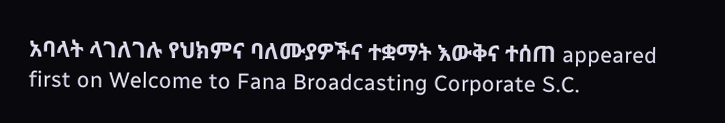አባላት ላገለገሉ የህክምና ባለሙያዎችና ተቋማት እውቅና ተሰጠ appeared first on Welcome to Fana Broadcasting Corporate S.C.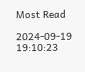Most Read

2024-09-19 19:10:23